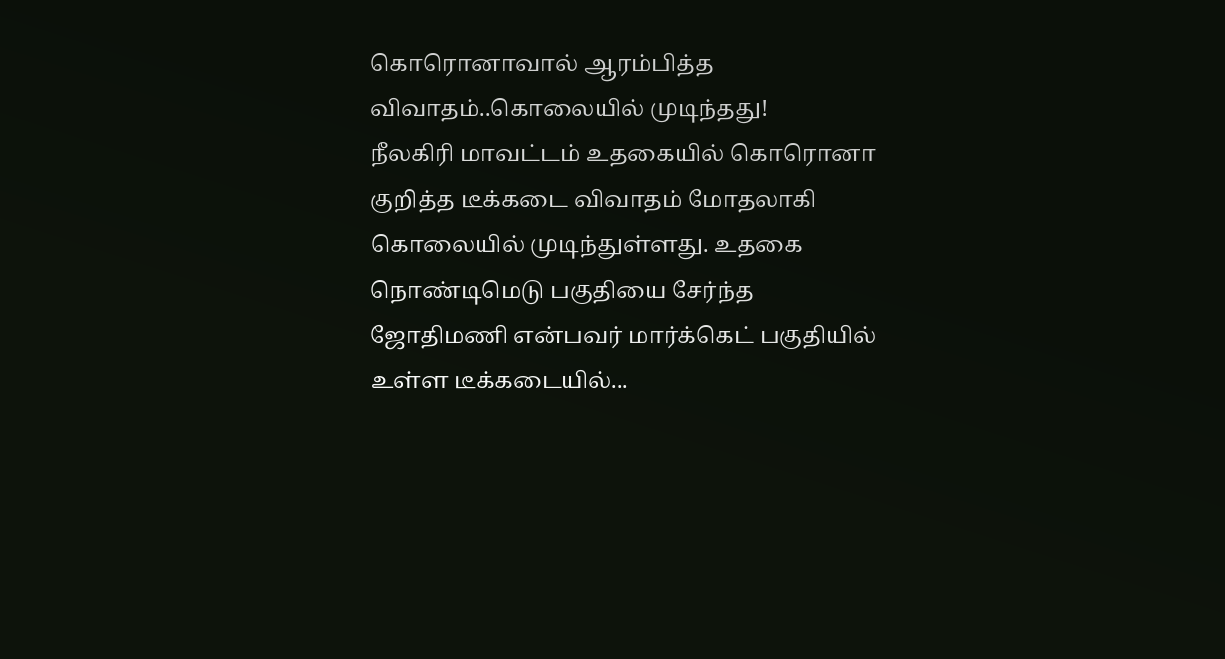கொரொனாவால் ஆரம்பித்த விவாதம்..கொலையில் முடிந்தது!
நீலகிரி மாவட்டம் உதகையில் கொரொனா குறித்த டீக்கடை விவாதம் மோதலாகி கொலையில் முடிந்துள்ளது. உதகை நொண்டிமெடு பகுதியை சேர்ந்த ஜோதிமணி என்பவர் மார்க்கெட் பகுதியில் உள்ள டீக்கடையில்...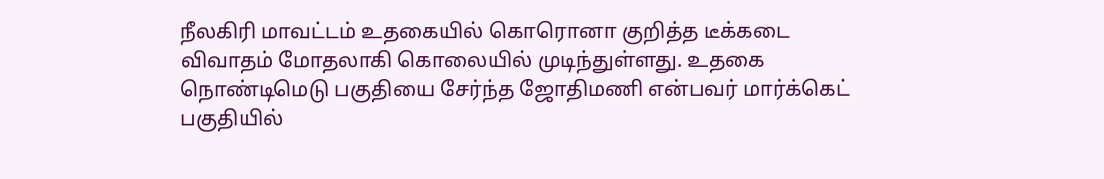நீலகிரி மாவட்டம் உதகையில் கொரொனா குறித்த டீக்கடை விவாதம் மோதலாகி கொலையில் முடிந்துள்ளது. உதகை நொண்டிமெடு பகுதியை சேர்ந்த ஜோதிமணி என்பவர் மார்க்கெட் பகுதியில்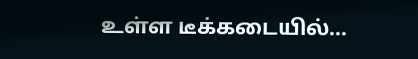உள்ள டீக்கடையில்...